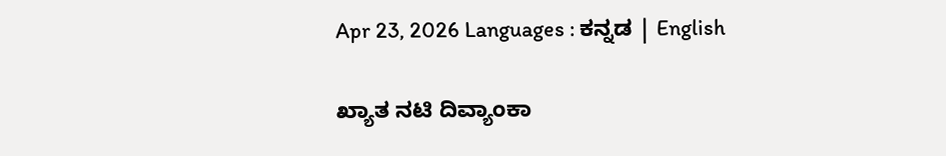Apr 23, 2026 Languages : ಕನ್ನಡ | English

ಖ್ಯಾತ ನಟಿ ದಿವ್ಯಾಂಕಾ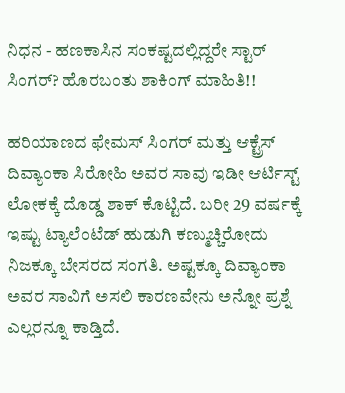ನಿಧನ - ಹಣಕಾಸಿನ ಸಂಕಷ್ಟದಲ್ಲಿದ್ದರೇ ಸ್ಟಾರ್ ಸಿಂಗರ್? ಹೊರಬಂತು ಶಾಕಿಂಗ್ ಮಾಹಿತಿ!!

ಹರಿಯಾಣದ ಫೇಮಸ್ ಸಿಂಗರ್ ಮತ್ತು ಆಕ್ಟ್ರೆಸ್ ದಿವ್ಯಾಂಕಾ ಸಿರೋಹಿ ಅವರ ಸಾವು ಇಡೀ ಆರ್ಟಿಸ್ಟ್ ಲೋಕಕ್ಕೆ ದೊಡ್ಡ ಶಾಕ್ ಕೊಟ್ಟಿದೆ. ಬರೀ 29 ವರ್ಷಕ್ಕೆ ಇಷ್ಟು ಟ್ಯಾಲೆಂಟೆಡ್ ಹುಡುಗಿ ಕಣ್ಮುಚ್ಚಿರೋದು ನಿಜಕ್ಕೂ ಬೇಸರದ ಸಂಗತಿ. ಅಷ್ಟಕ್ಕೂ ದಿವ್ಯಾಂಕಾ ಅವರ ಸಾವಿಗೆ ಅಸಲಿ ಕಾರಣವೇನು ಅನ್ನೋ ಪ್ರಶ್ನೆ ಎಲ್ಲರನ್ನೂ ಕಾಡ್ತಿದೆ.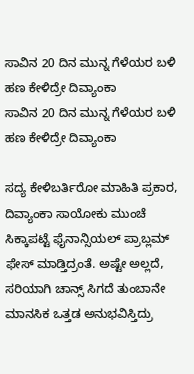ಸಾವಿನ 20 ದಿನ ಮುನ್ನ ಗೆಳೆಯರ ಬಳಿ ಹಣ ಕೇಳಿದ್ರೇ ದಿವ್ಯಾಂಕಾ
ಸಾವಿನ 20 ದಿನ ಮುನ್ನ ಗೆಳೆಯರ ಬಳಿ ಹಣ ಕೇಳಿದ್ರೇ ದಿವ್ಯಾಂಕಾ

ಸದ್ಯ ಕೇಳಿಬರ್ತಿರೋ ಮಾಹಿತಿ ಪ್ರಕಾರ, ದಿವ್ಯಾಂಕಾ ಸಾಯೋಕು ಮುಂಚೆ ಸಿಕ್ಕಾಪಟ್ಟೆ ಫೈನಾನ್ಸಿಯಲ್ ಪ್ರಾಬ್ಲಮ್ ಫೇಸ್ ಮಾಡ್ತಿದ್ರಂತೆ. ಅಷ್ಟೇ ಅಲ್ಲದೆ, ಸರಿಯಾಗಿ ಚಾನ್ಸ್ ಸಿಗದೆ ತುಂಬಾನೇ ಮಾನಸಿಕ ಒತ್ತಡ ಅನುಭವಿಸ್ತಿದ್ರು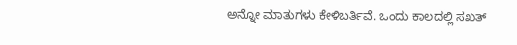ಅನ್ನೋ ಮಾತುಗಳು ಕೇಳಿಬರ್ತಿವೆ. ಒಂದು ಕಾಲದಲ್ಲಿ ಸಖತ್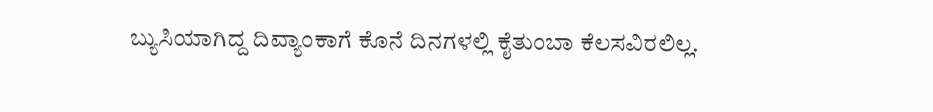ಬ್ಯುಸಿಯಾಗಿದ್ದ ದಿವ್ಯಾಂಕಾಗೆ ಕೊನೆ ದಿನಗಳಲ್ಲಿ ಕೈತುಂಬಾ ಕೆಲಸವಿರಲಿಲ್ಲ.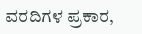ವರದಿಗಳ ಪ್ರಕಾರ,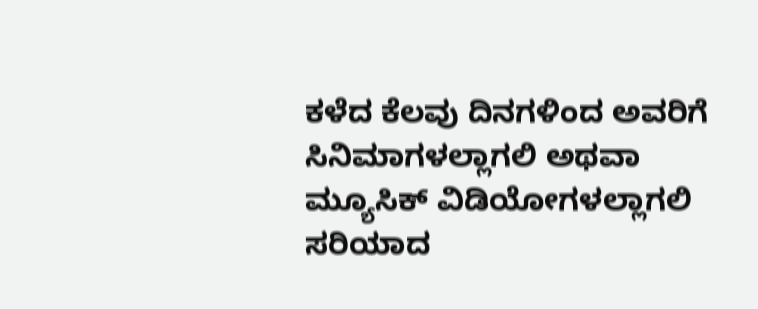ಕಳೆದ ಕೆಲವು ದಿನಗಳಿಂದ ಅವರಿಗೆ ಸಿನಿಮಾಗಳಲ್ಲಾಗಲಿ ಅಥವಾ ಮ್ಯೂಸಿಕ್ ವಿಡಿಯೋಗಳಲ್ಲಾಗಲಿ ಸರಿಯಾದ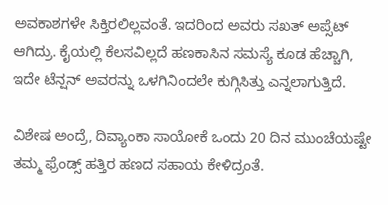ಅವಕಾಶಗಳೇ ಸಿಕ್ತಿರಲಿಲ್ಲವಂತೆ. ಇದರಿಂದ ಅವರು ಸಖತ್ ಅಪ್ಸೆಟ್ ಆಗಿದ್ರು. ಕೈಯಲ್ಲಿ ಕೆಲಸವಿಲ್ಲದೆ ಹಣಕಾಸಿನ ಸಮಸ್ಯೆ ಕೂಡ ಹೆಚ್ಚಾಗಿ, ಇದೇ ಟೆನ್ಷನ್ ಅವರನ್ನು ಒಳಗಿನಿಂದಲೇ ಕುಗ್ಗಿಸಿತ್ತು ಎನ್ನಲಾಗುತ್ತಿದೆ.

ವಿಶೇಷ ಅಂದ್ರೆ, ದಿವ್ಯಾಂಕಾ ಸಾಯೋಕೆ ಒಂದು 20 ದಿನ ಮುಂಚೆಯಷ್ಟೇ ತಮ್ಮ ಫ್ರೆಂಡ್ಸ್ ಹತ್ತಿರ ಹಣದ ಸಹಾಯ ಕೇಳಿದ್ರಂತೆ.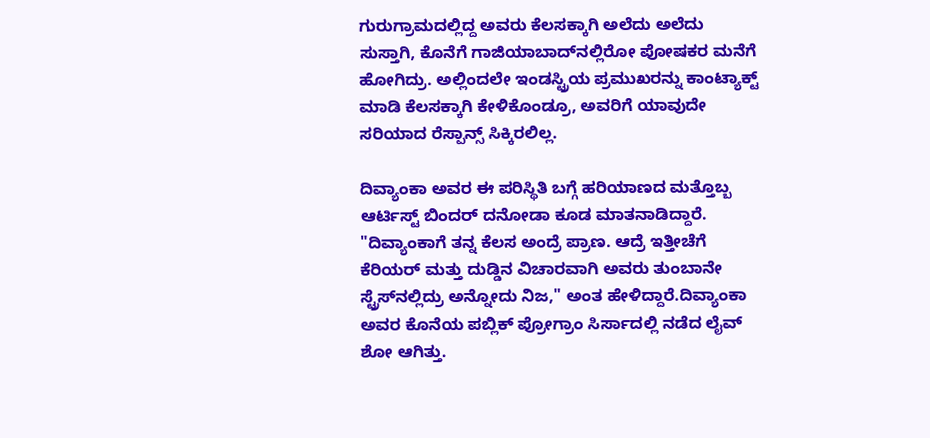ಗುರುಗ್ರಾಮದಲ್ಲಿದ್ದ ಅವರು ಕೆಲಸಕ್ಕಾಗಿ ಅಲೆದು ಅಲೆದು ಸುಸ್ತಾಗಿ, ಕೊನೆಗೆ ಗಾಜಿಯಾಬಾದ್‌ನಲ್ಲಿರೋ ಪೋಷಕರ ಮನೆಗೆ ಹೋಗಿದ್ರು. ಅಲ್ಲಿಂದಲೇ ಇಂಡಸ್ಟ್ರಿಯ ಪ್ರಮುಖರನ್ನು ಕಾಂಟ್ಯಾಕ್ಟ್ ಮಾಡಿ ಕೆಲಸಕ್ಕಾಗಿ ಕೇಳಿಕೊಂಡ್ರೂ, ಅವರಿಗೆ ಯಾವುದೇ ಸರಿಯಾದ ರೆಸ್ಪಾನ್ಸ್ ಸಿಕ್ಕಿರಲಿಲ್ಲ.

ದಿವ್ಯಾಂಕಾ ಅವರ ಈ ಪರಿಸ್ಥಿತಿ ಬಗ್ಗೆ ಹರಿಯಾಣದ ಮತ್ತೊಬ್ಬ ಆರ್ಟಿಸ್ಟ್ ಬಿಂದರ್ ದನೋಡಾ ಕೂಡ ಮಾತನಾಡಿದ್ದಾರೆ. "ದಿವ್ಯಾಂಕಾಗೆ ತನ್ನ ಕೆಲಸ ಅಂದ್ರೆ ಪ್ರಾಣ. ಆದ್ರೆ ಇತ್ತೀಚೆಗೆ ಕೆರಿಯರ್ ಮತ್ತು ದುಡ್ಡಿನ ವಿಚಾರವಾಗಿ ಅವರು ತುಂಬಾನೇ ಸ್ಟ್ರೆಸ್‌ನಲ್ಲಿದ್ರು ಅನ್ನೋದು ನಿಜ," ಅಂತ ಹೇಳಿದ್ದಾರೆ.ದಿವ್ಯಾಂಕಾ ಅವರ ಕೊನೆಯ ಪಬ್ಲಿಕ್ ಪ್ರೋಗ್ರಾಂ ಸಿರ್ಸಾದಲ್ಲಿ ನಡೆದ ಲೈವ್ ಶೋ ಆಗಿತ್ತು.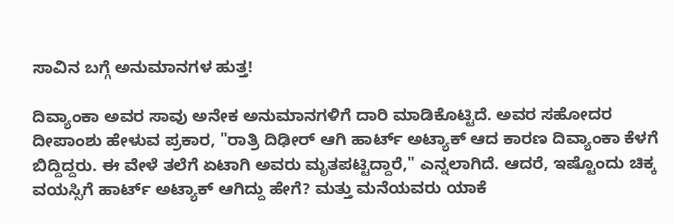ಸಾವಿನ ಬಗ್ಗೆ ಅನುಮಾನಗಳ ಹುತ್ತ!

ದಿವ್ಯಾಂಕಾ ಅವರ ಸಾವು ಅನೇಕ ಅನುಮಾನಗಳಿಗೆ ದಾರಿ ಮಾಡಿಕೊಟ್ಟಿದೆ. ಅವರ ಸಹೋದರ ದೀಪಾಂಶು ಹೇಳುವ ಪ್ರಕಾರ, "ರಾತ್ರಿ ದಿಢೀರ್ ಆಗಿ ಹಾರ್ಟ್ ಅಟ್ಯಾಕ್ ಆದ ಕಾರಣ ದಿವ್ಯಾಂಕಾ ಕೆಳಗೆ ಬಿದ್ದಿದ್ದರು. ಈ ವೇಳೆ ತಲೆಗೆ ಏಟಾಗಿ ಅವರು ಮೃತಪಟ್ಟಿದ್ದಾರೆ," ಎನ್ನಲಾಗಿದೆ. ಆದರೆ, ಇಷ್ಟೊಂದು ಚಿಕ್ಕ ವಯಸ್ಸಿಗೆ ಹಾರ್ಟ್ ಅಟ್ಯಾಕ್ ಆಗಿದ್ದು ಹೇಗೆ? ಮತ್ತು ಮನೆಯವರು ಯಾಕೆ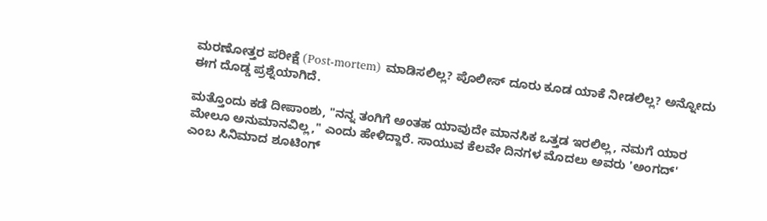ಮರಣೋತ್ತರ ಪರೀಕ್ಷೆ (Post-mortem) ಮಾಡಿಸಲಿಲ್ಲ? ಪೊಲೀಸ್ ದೂರು ಕೂಡ ಯಾಕೆ ನೀಡಲಿಲ್ಲ? ಅನ್ನೋದು ಈಗ ದೊಡ್ಡ ಪ್ರಶ್ನೆಯಾಗಿದೆ.

ಮತ್ತೊಂದು ಕಡೆ ದೀಪಾಂಶು, "ನನ್ನ ತಂಗಿಗೆ ಅಂತಹ ಯಾವುದೇ ಮಾನಸಿಕ ಒತ್ತಡ ಇರಲಿಲ್ಲ, ನಮಗೆ ಯಾರ ಮೇಲೂ ಅನುಮಾನವಿಲ್ಲ," ಎಂದು ಹೇಳಿದ್ದಾರೆ. ಸಾಯುವ ಕೆಲವೇ ದಿನಗಳ ಮೊದಲು ಅವರು 'ಅಂಗದ್' ಎಂಬ ಸಿನಿಮಾದ ಶೂಟಿಂಗ್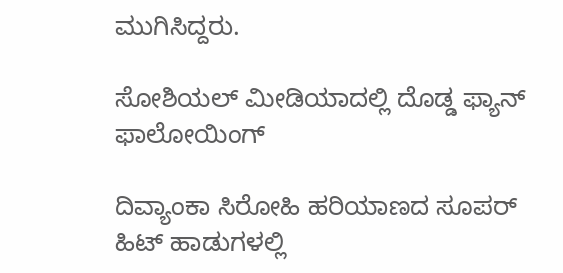ಮುಗಿಸಿದ್ದರು.

ಸೋಶಿಯಲ್ ಮೀಡಿಯಾದಲ್ಲಿ ದೊಡ್ಡ ಫ್ಯಾನ್ ಫಾಲೋಯಿಂಗ್

ದಿವ್ಯಾಂಕಾ ಸಿರೋಹಿ ಹರಿಯಾಣದ ಸೂಪರ್ ಹಿಟ್ ಹಾಡುಗಳಲ್ಲಿ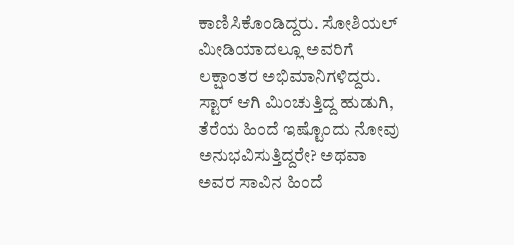ಕಾಣಿಸಿಕೊಂಡಿದ್ದರು. ಸೋಶಿಯಲ್ ಮೀಡಿಯಾದಲ್ಲೂ ಅವರಿಗೆ ಲಕ್ಷಾಂತರ ಅಭಿಮಾನಿಗಳಿದ್ದರು. ಸ್ಟಾರ್ ಆಗಿ ಮಿಂಚುತ್ತಿದ್ದ ಹುಡುಗಿ, ತೆರೆಯ ಹಿಂದೆ ಇಷ್ಟೊಂದು ನೋವು ಅನುಭವಿಸುತ್ತಿದ್ದರೇ? ಅಥವಾ ಅವರ ಸಾವಿನ ಹಿಂದೆ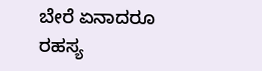ಬೇರೆ ಏನಾದರೂ ರಹಸ್ಯ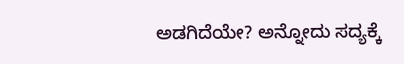ಅಡಗಿದೆಯೇ? ಅನ್ನೋದು ಸದ್ಯಕ್ಕೆ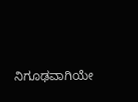ನಿಗೂಢವಾಗಿಯೇ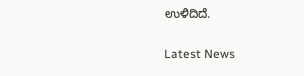ಉಳಿದಿದೆ.

Latest News